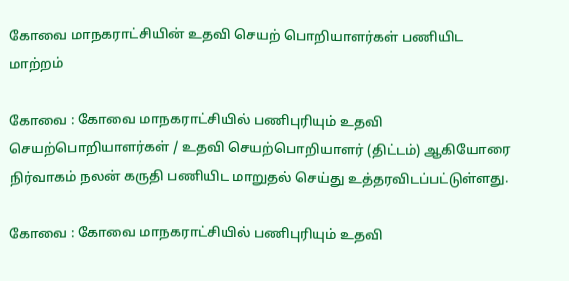கோவை மாநகராட்சியின் உதவி செயற் பொறியாளர்கள் பணியிட மாற்றம்

கோவை : கோவை மாநகராட்சியில் பணிபுரியும் உதவி செயற்பொறியாளர்கள் / உதவி செயற்பொறியாளர் (திட்டம்) ஆகியோரை நிர்வாகம் நலன் கருதி பணியிட மாறுதல் செய்து உத்தரவிடப்பட்டுள்ளது.

கோவை : கோவை மாநகராட்சியில் பணிபுரியும் உதவி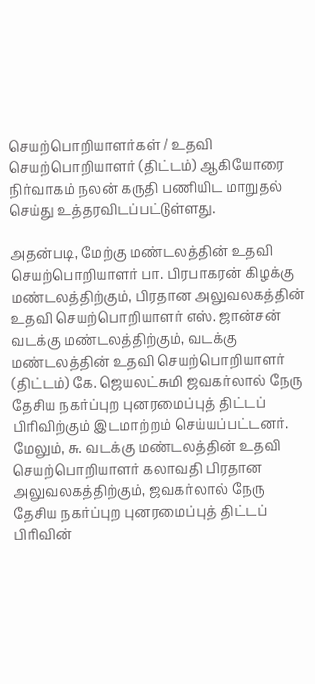செயற்பொறியாளர்கள் / உதவி செயற்பொறியாளர் (திட்டம்) ஆகியோரை நிர்வாகம் நலன் கருதி பணியிட மாறுதல் செய்து உத்தரவிடப்பட்டுள்ளது.

அதன்படி, மேற்கு மண்டலத்தின் உதவி செயற்பொறியாளர் பா. பிரபாகரன் கிழக்கு மண்டலத்திற்கும், பிரதான அலுவலகத்தின் உதவி செயற்பொறியாளர் எஸ். ஜான்சன் வடக்கு மண்டலத்திற்கும், வடக்கு மண்டலத்தின் உதவி செயற்பொறியாளர் (திட்டம்) கே. ஜெயலட்சுமி ஜவகர்லால் நேரு தேசிய நகர்ப்புற புனரமைப்புத் திட்டப் பிரிவிற்கும் இடமாற்றம் செய்யப்பட்டனர். மேலும், சு. வடக்கு மண்டலத்தின் உதவி செயற்பொறியாளர் கலாவதி பிரதான அலுவலகத்திற்கும், ஜவகர்லால் நேரு தேசிய நகர்ப்புற புனரமைப்புத் திட்டப் பிரிவின்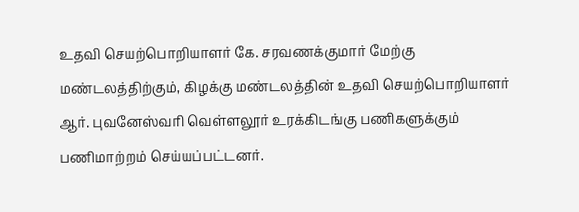உதவி செயற்பொறியாளர் கே. சரவணக்குமார் மேற்கு மண்டலத்திற்கும், கிழக்கு மண்டலத்தின் உதவி செயற்பொறியாளர் ஆர். புவனேஸ்வரி வெள்ளலூர் உரக்கிடங்கு பணிகளுக்கும் பணிமாற்றம் செய்யப்பட்டனர்.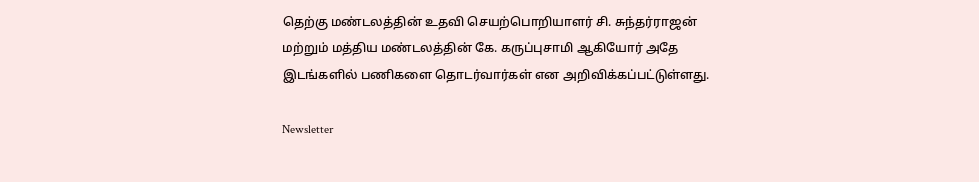தெற்கு மண்டலத்தின் உதவி செயற்பொறியாளர் சி. சுந்தர்ராஜன் மற்றும் மத்திய மண்டலத்தின் கே. கருப்புசாமி ஆகியோர் அதே இடங்களில் பணிகளை தொடர்வார்கள் என அறிவிக்கப்பட்டுள்ளது.

Newsletter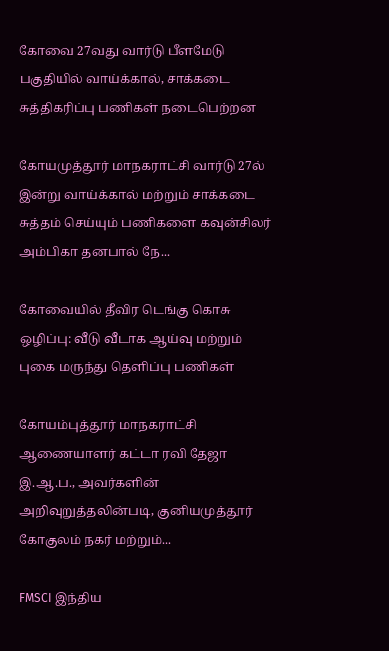கோவை 27வது வார்டு பீளமேடு பகுதியில் வாய்க்கால், சாக்கடை சுத்திகரிப்பு பணிகள் நடைபெற்றன

கோயமுத்தூர் மாநகராட்சி வார்டு 27ல் இன்று வாய்க்கால் மற்றும் சாக்கடை சுத்தம் செய்யும் பணிகளை கவுன்சிலர் அம்பிகா தனபால் நே...

கோவையில் தீவிர டெங்கு கொசு ஒழிப்பு: வீடு வீடாக ஆய்வு மற்றும் புகை மருந்து தெளிப்பு பணிகள்

கோயம்புத்தூர் மாநகராட்சி ஆணையாளர் கட்டா ரவி தேஜா இ.ஆ.ப., அவர்களின் அறிவுறுத்தலின்படி, குனியமுத்தூர் கோகுலம் நகர் மற்றும்...

FMSCI இந்திய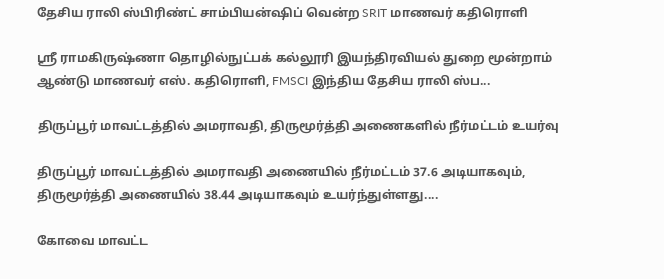தேசிய ராலி ஸ்பிரிண்ட் சாம்பியன்ஷிப் வென்ற SRIT மாணவர் கதிரொளி

ஸ்ரீ ராமகிருஷ்ணா தொழில்நுட்பக் கல்லூரி இயந்திரவியல் துறை மூன்றாம் ஆண்டு மாணவர் எஸ். கதிரொளி, FMSCI இந்திய தேசிய ராலி ஸ்ப...

திருப்பூர் மாவட்டத்தில் அமராவதி, திருமூர்த்தி அணைகளில் நீர்மட்டம் உயர்வு

திருப்பூர் மாவட்டத்தில் அமராவதி அணையில் நீர்மட்டம் 37.6 அடியாகவும், திருமூர்த்தி அணையில் 38.44 அடியாகவும் உயர்ந்துள்ளது....

கோவை மாவட்ட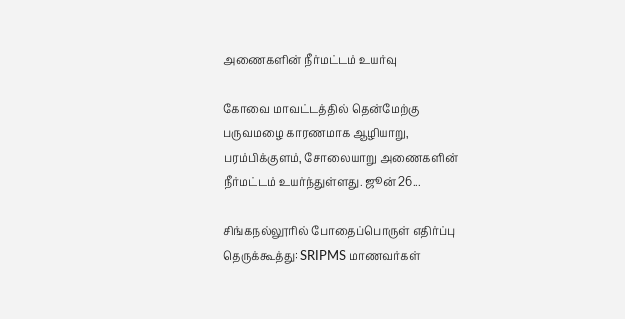அணைகளின் நீர்மட்டம் உயர்வு

கோவை மாவட்டத்தில் தென்மேற்கு பருவமழை காரணமாக ஆழியாறு, பரம்பிக்குளம், சோலையாறு அணைகளின் நீர்மட்டம் உயர்ந்துள்ளது. ஜூன் 26...

சிங்கநல்லூரில் போதைப்பொருள் எதிர்ப்பு தெருக்கூத்து: SRIPMS மாணவர்கள்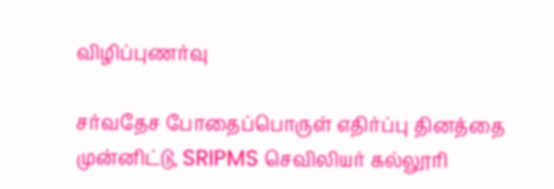விழிப்புணர்வு

சர்வதேச போதைப்பொருள் எதிர்ப்பு தினத்தை முன்னிட்டு, SRIPMS செவிலியர் கல்லூரி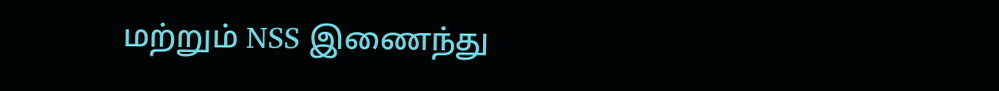மற்றும் NSS இணைந்து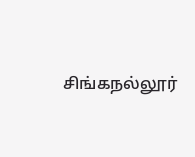சிங்கநல்லூர்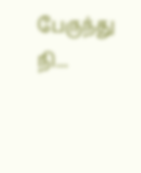பேருந்து நி...